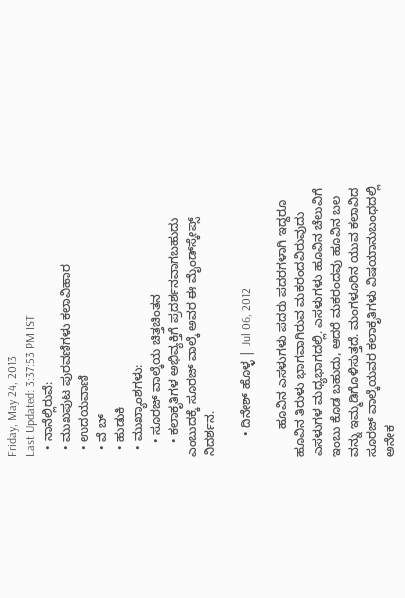Friday, May 24, 2013
Last Updated: 3:37:53 PM IST
  • ನಾನೆಲ್ಲಿರುವೆ:
  • ಮುಖಪುಟ ಪುರವಣಿಗಳು ಕಲಾವಿಹಾರ
  • ಉದಯವಾಣಿ
  • ವೆ ಬ್
  • ಹುಡುಕಿ
  • ಮುಖ್ಯಾಂಶಗಳು:
    • ಸೂರಜ್‌ ವಾಲ್ಕೆಯ ಚಿತ್ತಚಿಂತನ
    • ಕಲಾಕೃತಿಗಳ ಅಭಿವ್ಯಕ್ತಿಗೆ ಪ್ರದರ್ಶನವಾಗಬಹುದು ಎಂಬುದಕ್ಕೆ ಸೂರಜ್‌ ವಾಲ್ಕೆ ಅವರ ಈ ಮೈಂಡ್‌ಸ್ಕೇಪ್ಸ್‌ ನಿದರ್ಶನ.

      • ದಿನೇಶ್‌ ಹೊಳ್ಳ | Jul 06, 2012

        ಹೂವಿನ ಎಸಳುಗಳು ಪದರು ಪದರಗಳಾಗಿ ಇದ್ದರೂ ಹೂವಿನ ತಿರುಳು ಭಾಗವಾಗಿರುವ ಮಕರಂದವಿರುವುದು ಎಸಳುಗಳ ಮಧ್ಯಭಾಗದಲ್ಲಿ. ಎಸಳುಗಳು ಹೂವಿನ ಚೆಲುವಿಗೆ ಇಂಬು ಕೊಡ ಬಹುದು, ಆದರೆ ಮಕರಂದವು ಹೂವಿನ ಬಲ ವನ್ನು ಇಮ್ಮಡಿಗೊಳಿಸುತ್ತದೆ. ಮಂಗಳೂರಿನ ಯುವ ಕಲಾವಿದ ಸೂರಜ್‌ ವಾಲ್ಕೆಯವರ ಕಲಾಕೃತಿಗಳು ವಿಷಯಾನುಬಂಧದಲ್ಲಿ ಅನೇಕ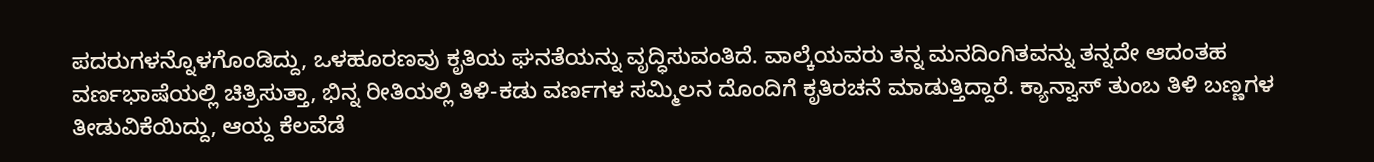ಪದರುಗಳನ್ನೊಳಗೊಂಡಿದ್ದು, ಒಳಹೂರಣವು ಕೃತಿಯ ಘನತೆಯನ್ನು ವೃದ್ಧಿಸುವಂತಿದೆ. ವಾಲ್ಕೆಯವರು ತನ್ನ ಮನದಿಂಗಿತವನ್ನು ತನ್ನದೇ ಆದಂತಹ ವರ್ಣಭಾಷೆಯಲ್ಲಿ ಚಿತ್ರಿಸುತ್ತಾ, ಭಿನ್ನ ರೀತಿಯಲ್ಲಿ ತಿಳಿ-ಕಡು ವರ್ಣಗಳ ಸಮ್ಮಿಲನ ದೊಂದಿಗೆ ಕೃತಿರಚನೆ ಮಾಡುತ್ತಿದ್ದಾರೆ. ಕ್ಯಾನ್ವಾಸ್‌ ತುಂಬ ತಿಳಿ ಬಣ್ಣಗಳ ತೀಡುವಿಕೆಯಿದ್ದು, ಆಯ್ದ ಕೆಲವೆಡೆ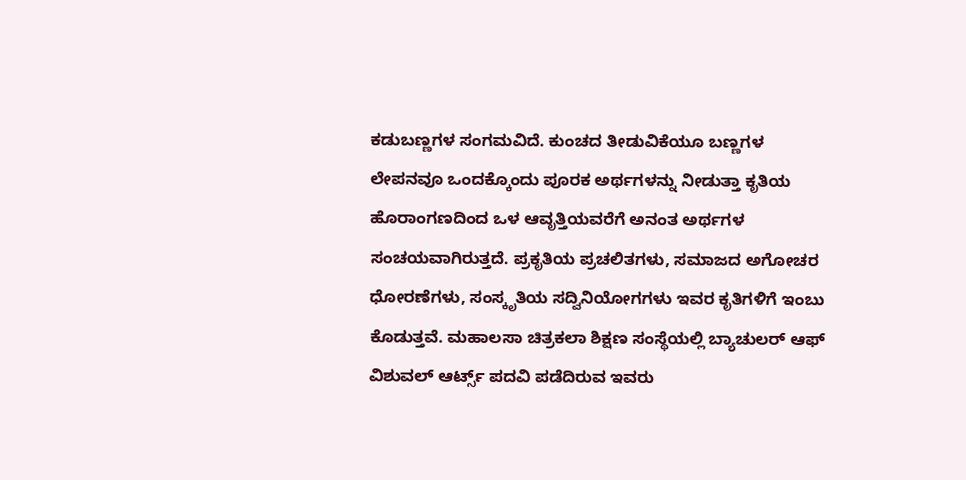ಕಡುಬಣ್ಣಗಳ ಸಂಗಮವಿದೆ. ಕುಂಚದ ತೀಡುವಿಕೆಯೂ ಬಣ್ಣಗಳ ಲೇಪನವೂ ಒಂದಕ್ಕೊಂದು ಪೂರಕ ಅರ್ಥಗಳನ್ನು ನೀಡುತ್ತಾ ಕೃತಿಯ ಹೊರಾಂಗಣದಿಂದ ಒಳ ಆವೃತ್ತಿಯವರೆಗೆ ಅನಂತ ಅರ್ಥಗಳ ಸಂಚಯವಾಗಿರುತ್ತದೆ. ಪ್ರಕೃತಿಯ ಪ್ರಚಲಿತಗಳು, ಸಮಾಜದ ಅಗೋಚರ ಧೋರಣೆಗಳು, ಸಂಸ್ಕೃತಿಯ ಸದ್ವಿನಿಯೋಗಗಳು ಇವರ ಕೃತಿಗಳಿಗೆ ಇಂಬು ಕೊಡುತ್ತವೆ. ಮಹಾಲಸಾ ಚಿತ್ರಕಲಾ ಶಿಕ್ಷಣ ಸಂಸ್ಥೆಯಲ್ಲಿ ಬ್ಯಾಚುಲರ್‌ ಆಫ್ ವಿಶುವಲ್‌ ಆರ್ಟ್ಸ್ ಪದವಿ ಪಡೆದಿರುವ ಇವರು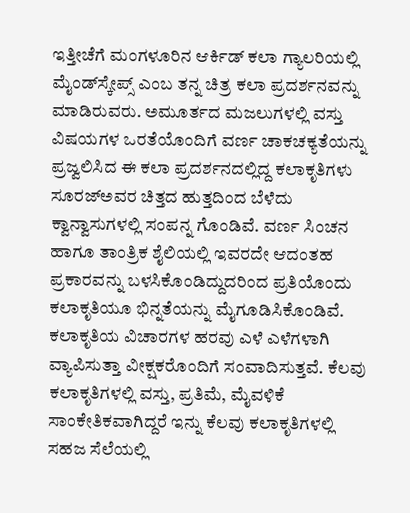ಇತ್ತೀಚೆಗೆ ಮಂಗಳೂರಿನ ಆರ್ಕಿಡ್‌ ಕಲಾ ಗ್ಯಾಲರಿಯಲ್ಲಿ ಮೈಂಡ್‌ಸ್ಕೇಪ್ಸ್‌ ಎಂಬ ತನ್ನ ಚಿತ್ರ ಕಲಾ ಪ್ರದರ್ಶನವನ್ನು ಮಾಡಿರುವರು. ಅಮೂರ್ತದ ಮಜಲುಗಳಲ್ಲಿ ವಸ್ತು ವಿಷಯಗಳ ಒರತೆಯೊಂದಿಗೆ ವರ್ಣ ಚಾಕಚಕ್ಯತೆಯನ್ನು ಪ್ರಜ್ವಲಿಸಿದ ಈ ಕಲಾ ಪ್ರದರ್ಶನದಲ್ಲಿದ್ದ ಕಲಾಕೃತಿಗಳು ಸೂರಜ್‌ಅವರ ಚಿತ್ತದ ಹುತ್ತದಿಂದ ಬೆಳೆದು ಕ್ವಾನ್ವಾಸುಗಳಲ್ಲಿ ಸಂಪನ್ನ ಗೊಂಡಿವೆ. ವರ್ಣ ಸಿಂಚನ ಹಾಗೂ ತಾಂತ್ರಿಕ ಶೈಲಿಯಲ್ಲಿ ಇವರದೇ ಆದಂತಹ ಪ್ರಕಾರವನ್ನು ಬಳಸಿಕೊಂಡಿದ್ದುದರಿಂದ ಪ್ರತಿಯೊಂದು ಕಲಾಕೃತಿಯೂ ಭಿನ್ನತೆಯನ್ನು ಮೈಗೂಡಿಸಿಕೊಂಡಿವೆ. ಕಲಾಕೃತಿಯ ವಿಚಾರಗಳ ಹರವು ಎಳೆ ಎಳೆಗಳಾಗಿ  ವ್ಯಾಪಿಸುತ್ತಾ ವೀಕ್ಷಕರೊಂದಿಗೆ ಸಂವಾದಿಸುತ್ತವೆ. ಕೆಲವು ಕಲಾಕೃತಿಗಳಲ್ಲಿ ವಸ್ತು, ಪ್ರತಿಮೆ, ಮೈವಳಿಕೆ ಸಾಂಕೇತಿಕವಾಗಿದ್ದರೆ ಇನ್ನು ಕೆಲವು ಕಲಾಕೃತಿಗಳಲ್ಲಿ ಸಹಜ ಸೆಲೆಯಲ್ಲಿ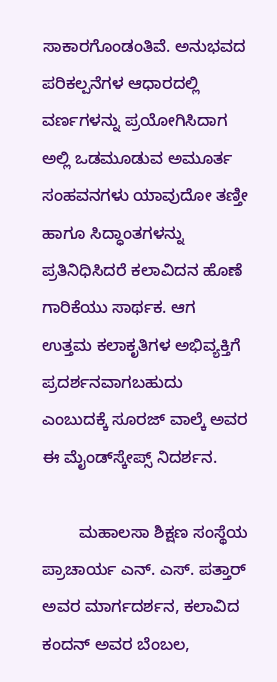ಸಾಕಾರಗೊಂಡಂತಿವೆ. ಅನುಭವದ ಪರಿಕಲ್ಪನೆಗಳ ಆಧಾರದಲ್ಲಿ ವರ್ಣಗಳನ್ನು ಪ್ರಯೋಗಿಸಿದಾಗ ಅಲ್ಲಿ ಒಡಮೂಡುವ ಅಮೂರ್ತ ಸಂಹವನಗಳು ಯಾವುದೋ ತಣ್ತೀ ಹಾಗೂ ಸಿದ್ಧಾಂತಗಳನ್ನು ಪ್ರತಿನಿಧಿಸಿದರೆ ಕಲಾವಿದನ ಹೊಣೆ ಗಾರಿಕೆಯು ಸಾರ್ಥಕ. ಆಗ ಉತ್ತಮ ಕಲಾಕೃತಿಗಳ ಅಭಿವ್ಯಕ್ತಿಗೆ ಪ್ರದರ್ಶನವಾಗಬಹುದು ಎಂಬುದಕ್ಕೆ ಸೂರಜ್‌ ವಾಲ್ಕೆ ಅವರ ಈ ಮೈಂಡ್‌ಸ್ಕೇಪ್ಸ್‌ ನಿದರ್ಶನ.

        ಮಹಾಲಸಾ ಶಿಕ್ಷಣ ಸಂಸ್ಥೆಯ ಪ್ರಾಚಾರ್ಯ ಎನ್‌. ಎಸ್‌. ಪತ್ತಾರ್‌ ಅವರ ಮಾರ್ಗದರ್ಶನ, ಕಲಾವಿದ ಕಂದನ್‌ ಅವರ ಬೆಂಬಲ,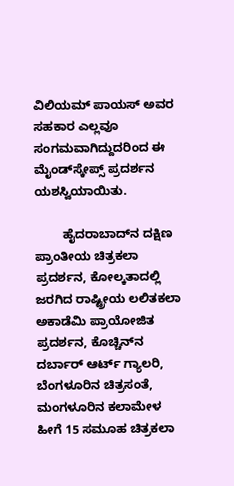ವಿಲಿಯಮ್‌ ಪಾಯಸ್‌ ಅವರ ಸಹಕಾರ ಎಲ್ಲವೂ ಸಂಗಮವಾಗಿದ್ದುದರಿಂದ ಈ ಮೈಂಡ್‌ಸ್ಕೇಪ್ಸ್‌ ಪ್ರದರ್ಶನ ಯಶಸ್ವಿಯಾಯಿತು.

        ಹೈದರಾಬಾದ್‌ನ ದಕ್ಷಿಣ ಪ್ರಾಂತೀಯ ಚಿತ್ರಕಲಾ ಪ್ರದರ್ಶನ, ಕೋಲ್ಕತಾದಲ್ಲಿ ಜರಗಿದ ರಾಷ್ಟ್ರೀಯ ಲಲಿತಕಲಾ ಅಕಾಡೆಮಿ ಪ್ರಾಯೋಜಿತ ಪ್ರದರ್ಶನ, ಕೊಚ್ಚಿನ್‌ನ ದರ್ಬಾರ್‌ ಆರ್ಟ್‌ ಗ್ಯಾಲರಿ, ಬೆಂಗಳೂರಿನ ಚಿತ್ರಸಂತೆ, ಮಂಗಳೂರಿನ ಕಲಾಮೇಳ ಹೀಗೆ 15 ಸಮೂಹ ಚಿತ್ರಕಲಾ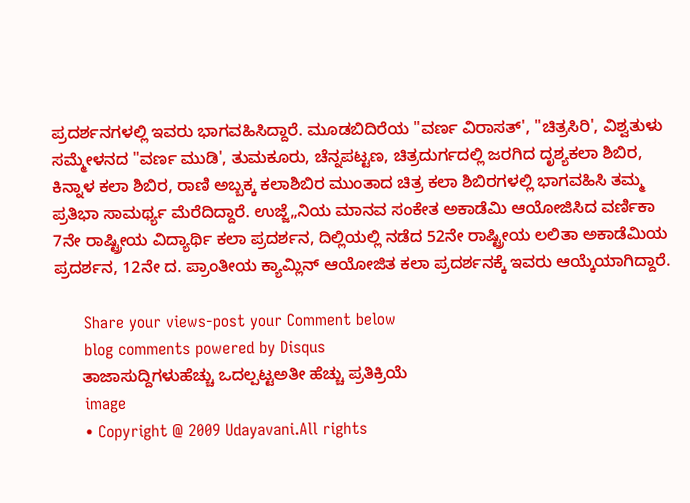ಪ್ರದರ್ಶನಗಳಲ್ಲಿ ಇವರು ಭಾಗವಹಿಸಿದ್ದಾರೆ. ಮೂಡಬಿದಿರೆಯ "ವರ್ಣ ವಿರಾಸತ್‌', "ಚಿತ್ರಸಿರಿ', ವಿಶ್ವತುಳು ಸಮ್ಮೇಳನದ "ವರ್ಣ ಮುಡಿ', ತುಮಕೂರು, ಚೆನ್ನಪಟ್ಟಣ, ಚಿತ್ರದುರ್ಗದಲ್ಲಿ ಜರಗಿದ ದೃಶ್ಯಕಲಾ ಶಿಬಿರ, ಕಿನ್ನಾಳ ಕಲಾ ಶಿಬಿರ, ರಾಣಿ ಅಬ್ಬಕ್ಕ ಕಲಾಶಿಬಿರ ಮುಂತಾದ ಚಿತ್ರ ಕಲಾ ಶಿಬಿರಗಳಲ್ಲಿ ಭಾಗವಹಿಸಿ ತಮ್ಮ ಪ್ರತಿಭಾ ಸಾಮರ್ಥ್ಯ ಮೆರೆದಿದ್ದಾರೆ. ಉಜ್ಜೆ„ನಿಯ ಮಾನವ ಸಂಕೇತ ಅಕಾಡೆಮಿ ಆಯೋಜಿಸಿದ ವರ್ಣಿಕಾ 7ನೇ ರಾಷ್ಟ್ರೀಯ ವಿದ್ಯಾರ್ಥಿ ಕಲಾ ಪ್ರದರ್ಶನ, ದಿಲ್ಲಿಯಲ್ಲಿ ನಡೆದ 52ನೇ ರಾಷ್ಟ್ರೀಯ ಲಲಿತಾ ಅಕಾಡೆಮಿಯ ಪ್ರದರ್ಶನ, 12ನೇ ದ. ಪ್ರಾಂತೀಯ ಕ್ಯಾಮ್ಲಿನ್‌ ಆಯೋಜಿತ ಕಲಾ ಪ್ರದರ್ಶನಕ್ಕೆ ಇವರು ಆಯ್ಕೆಯಾಗಿದ್ದಾರೆ.

      Share your views-post your Comment below
      blog comments powered by Disqus
      ತಾಜಾಸುದ್ದಿಗಳುಹೆಚ್ಚು ಒದಲ್ಪಟ್ಟಅತೀ ಹೆಚ್ಚು ಪ್ರತಿಕ್ರಿಯೆ
      image
      • Copyright @ 2009 Udayavani.All rights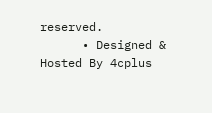reserved.
      • Designed & Hosted By 4cplus